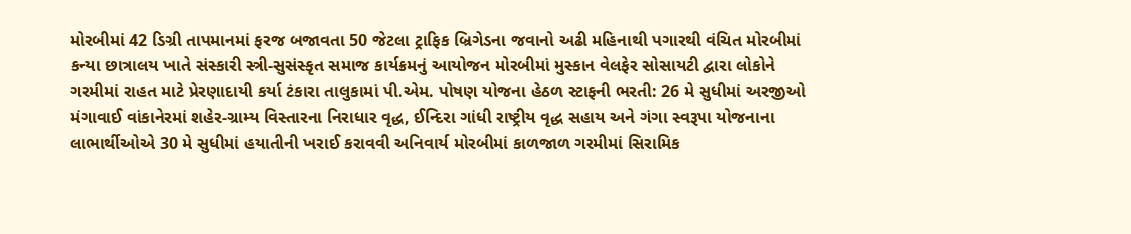મોરબીમાં 42 ડિગ્રી તાપમાનમાં ફરજ બજાવતા 50 જેટલા ટ્રાફિક બ્રિગેડના જવાનો અઢી મહિનાથી પગારથી વંચિત મોરબીમાં કન્યા છાત્રાલય ખાતે સંસ્કારી સ્ત્રી-સુસંસ્કૃત સમાજ કાર્યક્રમનું આયોજન મોરબીમાં મુસ્કાન વેલફેર સોસાયટી દ્વારા લોકોને ગરમીમાં રાહત માટે પ્રેરણાદાયી કર્યા ટંકારા તાલુકામાં પી.એમ. પોષણ યોજના હેઠળ સ્ટાફની ભરતી: 26 મે સુધીમાં અરજીઓ મંગાવાઈ વાંકાનેરમાં શહેર-ગ્રામ્ય વિસ્તારના નિરાધાર વૃદ્ધ, ઈન્દિરા ગાંધી રાષ્ટ્રીય વૃદ્ધ સહાય અને ગંગા સ્વરૂપા યોજનાના લાભાર્થીઓએ 30 મે સુધીમાં હયાતીની ખરાઈ કરાવવી અનિવાર્ય મોરબીમાં કાળજાળ ગરમીમાં સિરામિક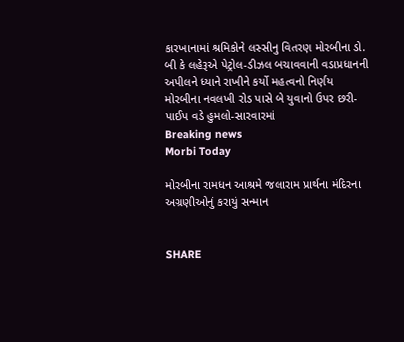કારખાનામાં શ્રમિકોને લસ્સીનુ વિતરણ મોરબીના ડો. બી કે લહેરૂએ પેટ્રોલ-ડીઝલ બચાવવાની વડાપ્રધાનની અપીલને ધ્યાને રાખીને કર્યો મહત્વનો નિર્ણય મોરબીના નવલખી રોડ પાસે બે યુવાનો ઉપર છરી-પાઈપ વડે હુમલો-સારવારમાં
Breaking news
Morbi Today

મોરબીના રામધન આશ્રમે જલારામ પ્રાર્થના મંદિરના અગ્રણીઓનું કરાયું સન્માન


SHARE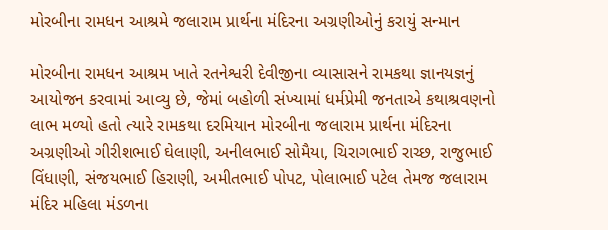મોરબીના રામધન આશ્રમે જલારામ પ્રાર્થના મંદિરના અગ્રણીઓનું કરાયું સન્માન

મોરબીના રામધન આશ્રમ ખાતે રતનેશ્વરી દેવીજીના વ્યાસાસને રામકથા જ્ઞાનયજ્ઞનું આયોજન કરવામાં આવ્યુ છે, જેમાં બહોળી સંખ્યામાં ધર્મપ્રેમી જનતાએ કથાશ્રવણનો લાભ મળ્યો હતો ત્યારે રામકથા દરમિયાન મોરબીના જલારામ પ્રાર્થના મંદિરના અગ્રણીઓ ગીરીશભાઈ ઘેલાણી, અનીલભાઈ સોમૈયા, ચિરાગભાઈ રાચ્છ, રાજુભાઈ વિંધાણી, સંજયભાઈ હિરાણી, અમીતભાઈ પોપટ, પોલાભાઈ પટેલ તેમજ જલારામ મંદિર મહિલા મંડળના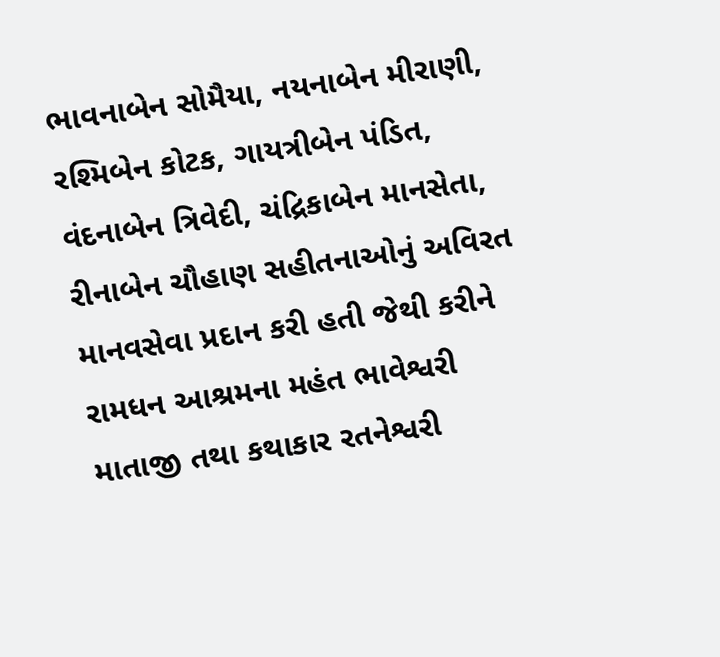ભાવનાબેન સોમૈયા, નયનાબેન મીરાણી, રશ્મિબેન કોટક, ગાયત્રીબેન પંડિત, વંદનાબેન ત્રિવેદી, ચંદ્રિકાબેન માનસેતા, રીનાબેન ચૌહાણ સહીતનાઓનું અવિરત માનવસેવા પ્રદાન કરી હતી જેથી કરીને રામધન આશ્રમના મહંત ભાવેશ્વરી માતાજી તથા કથાકાર રતનેશ્વરી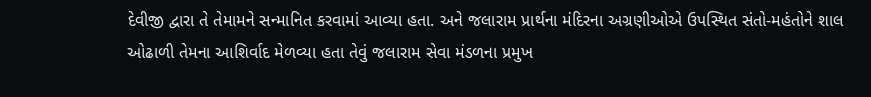દેવીજી દ્વારા તે તેમામને સન્માનિત કરવામાં આવ્યા હતા. અને જલારામ પ્રાર્થના મંદિરના અગ્રણીઓએ ઉપસ્થિત સંતો-મહંતોને શાલ ઓઢાળી તેમના આશિર્વાદ મેળવ્યા હતા તેવું જલારામ સેવા મંડળના પ્રમુખ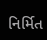નિર્મિત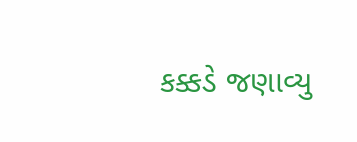કક્કડે જણાવ્યુ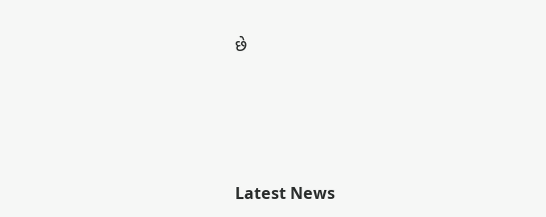છે






Latest News